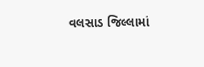વલસાડ જિલ્લામાં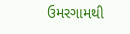ઉમરગામથી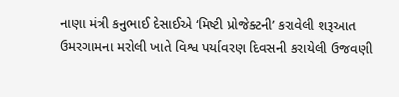નાણા મંત્રી કનુભાઈ દેસાઈએ ‘મિષ્ટી પ્રોજેક્ટની’ કરાવેલી શરૂઆત
ઉમરગામના મરોલી ખાતે વિશ્વ પર્યાવરણ દિવસની કરાયેલી ઉજવણી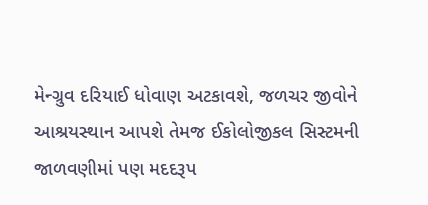મેન્ગ્રુવ દરિયાઈ ધોવાણ અટકાવશે, જળચર જીવોને આશ્રયસ્થાન આપશે તેમજ ઈકોલોજીકલ સિસ્ટમની જાળવણીમાં પણ મદદરૂપ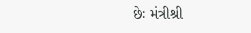છેઃ મંત્રીશ્રી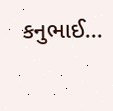કનુભાઈ...